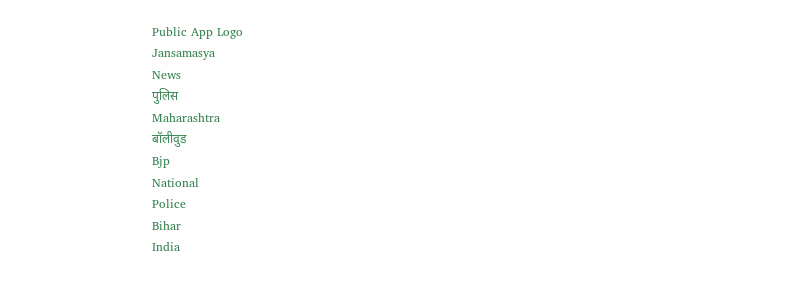Public App Logo
Jansamasya
News
पुलिस
Maharashtra
बॉलीवुड
Bjp
National
Police
Bihar
India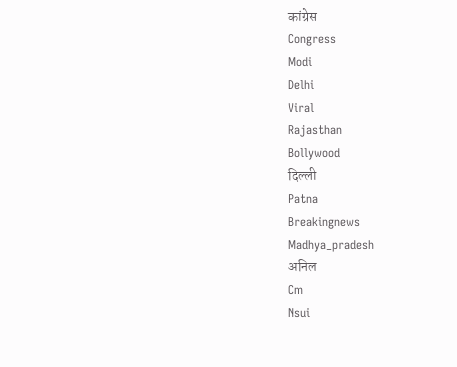कांग्रेस
Congress
Modi
Delhi
Viral
Rajasthan
Bollywood
दिल्ली
Patna
Breakingnews
Madhya_pradesh
अनिल
Cm
Nsui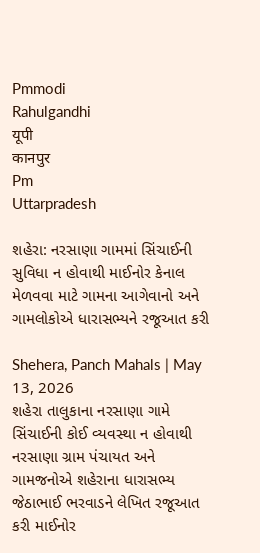Pmmodi
Rahulgandhi
यूपी
कानपुर
Pm
Uttarpradesh

શહેરા: નરસાણા ગામમાં સિંચાઈની સુવિધા ન હોવાથી માઈનોર કેનાલ મેળવવા માટે ગામના આગેવાનો અને ગામલોકોએ ધારાસભ્યને રજૂઆત કરી

Shehera, Panch Mahals | May 13, 2026
શહેરા તાલુકાના નરસાણા ગામે સિંચાઈની કોઈ વ્યવસ્થા ન હોવાથી નરસાણા ગ્રામ પંચાયત અને ગામજનોએ શહેરાના ધારાસભ્ય જેઠાભાઈ ભરવાડને લેખિત રજૂઆત કરી માઈનોર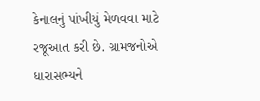કેનાલનું પાંખીયું મેળવવા માટે રજૂઆત કરી છે. ગ્રામજનોએ ધારાસભ્યને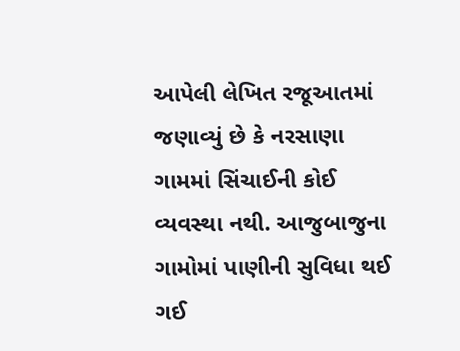આપેલી લેખિત રજૂઆતમાં જણાવ્યું છે કે નરસાણા ગામમાં સિંચાઈની કોઈ વ્યવસ્થા નથી. આજુબાજુના ગામોમાં પાણીની સુવિધા થઈ ગઈ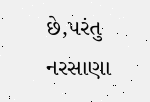છે,પરંતુ નરસાણા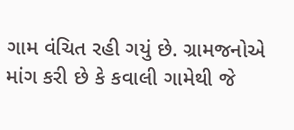ગામ વંચિત રહી ગયું છે. ગ્રામજનોએ માંગ કરી છે કે કવાલી ગામેથી જે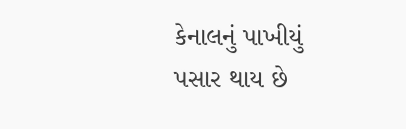કેનાલનું પાખીયું પસાર થાય છે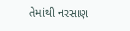તેમાંથી નરસાણ